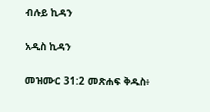ብሉይ ኪዳን

አዲስ ኪዳን

መዝሙር 31:2 መጽሐፍ ቅዱስ፥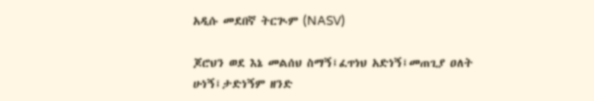አዲሱ መደበኛ ትርጒም (NASV)

ጆሮህን ወደ እኔ መልሰህ ስማኝ፤ፈጥነህ አድነኝ፤መጠጊያ ዐለት ሁነኝ፤ታድነኝም ዘንድ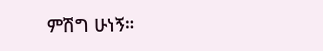ምሽግ ሁነኝ።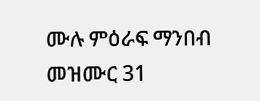ሙሉ ምዕራፍ ማንበብ መዝሙር 31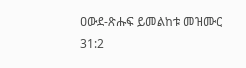ዐውደ-ጽሑፍ ይመልከቱ መዝሙር 31:2